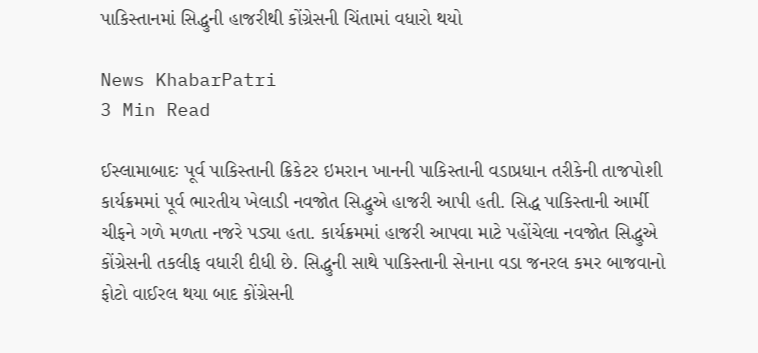પાકિસ્તાનમાં સિદ્ધુની હાજરીથી કોંગ્રેસની ચિંતામાં વધારો થયો

News KhabarPatri
3 Min Read

ઈસ્લામાબાદઃ પૂર્વ પાકિસ્તાની ક્રિકેટર ઇમરાન ખાનની પાકિસ્તાની વડાપ્રધાન તરીકેની તાજપોશી કાર્યક્રમમાં પૂર્વ ભારતીય ખેલાડી નવજોત સિદ્ધુએ હાજરી આપી હતી. સિદ્ધ પાકિસ્તાની આર્મી ચીફને ગળે મળતા નજરે પડ્યા હતા. કાર્યક્રમમાં હાજરી આપવા માટે પહોંચેલા નવજોત સિદ્ધુએ કોંગ્રેસની તકલીફ વધારી દીધી છે. સિદ્ધુની સાથે પાકિસ્તાની સેનાના વડા જનરલ કમર બાજવાનો ફોટો વાઈરલ થયા બાદ કોંગ્રેસની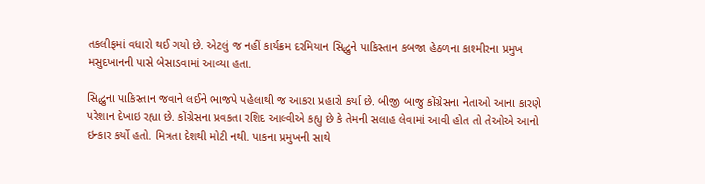તકલીફમાં વધારો થઈ ગયો છે. એટલું જ નહીં કાર્યક્રમ દરમિયાન સિદ્ધુને પાકિસ્તાન કબજા હેઠળના કાશ્મીરના પ્રમુખ મસુદખાનની પાસે બેસાડવામાં આવ્યા હતા.

સિદ્ધુના પાકિસ્તાન જવાને લઈને ભાજપે પહેલાથી જ આકરા પ્રહારો કર્યા છે. બીજી બાજુ કોંગ્રેસના નેતાઓ આના કારણે પરેશાન દેખાઇ રહ્યા છે. કોંગ્રેસના પ્રવકતા રશિદ આલ્વીએ કહ્યુ છે કે તેમની સલાહ લેવામાં આવી હોત તો તેઓએ આનો ઇન્કાર કર્યો હતો. મિત્રતા દેશથી મોટી નથી. પાકના પ્રમુખની સાથે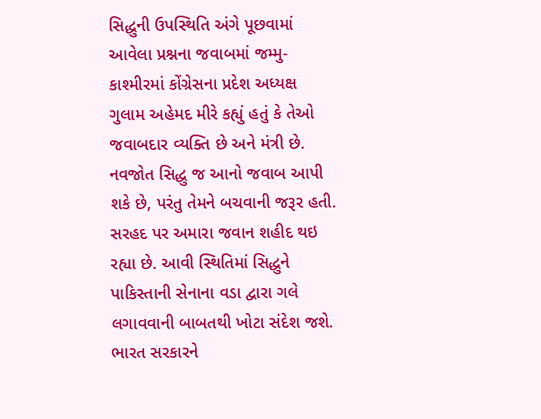સિદ્ધુની ઉપસ્થિતિ અંગે પૂછવામાં આવેલા પ્રશ્નના જવાબમાં જમ્મુ-કાશ્મીરમાં કોંગ્રેસના પ્રદેશ અધ્યક્ષ ગુલામ અહેમદ મીરે કહ્યું હતું કે તેઓ જવાબદાર વ્યક્તિ છે અને મંત્રી છે. નવજોત સિદ્ધુ જ આનો જવાબ આપી શકે છે, પરંતુ તેમને બચવાની જરૂર હતી. સરહદ પર અમારા જવાન શહીદ થઇ રહ્યા છે. આવી સ્થિતિમાં સિદ્ધુને પાકિસ્તાની સેનાના વડા દ્વારા ગલે લગાવવાની બાબતથી ખોટા સંદેશ જશે.  ભારત સરકારને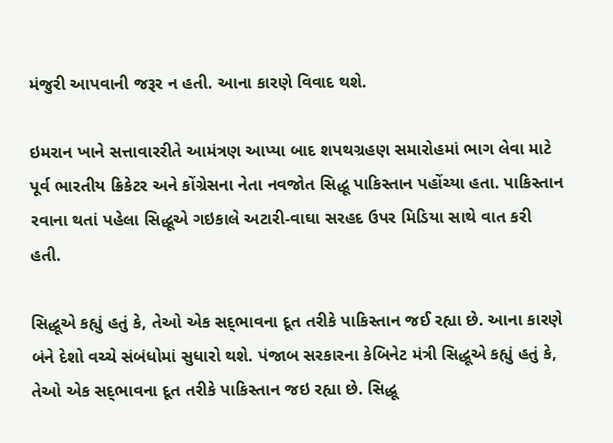મંજુરી આપવાની જરૂર ન હતી. આના કારણે વિવાદ થશે.

ઇમરાન ખાને સત્તાવારરીતે આમંત્રણ આપ્યા બાદ શપથગ્રહણ સમારોહમાં ભાગ લેવા માટે પૂર્વ ભારતીય ક્રિકેટર અને કોંગ્રેસના નેતા નવજોત સિદ્ધૂ પાકિસ્તાન પહોંચ્યા હતા. પાકિસ્તાન રવાના થતાં પહેલા સિદ્ધૂએ ગઇકાલે અટારી-વાઘા સરહદ ઉપર મિડિયા સાથે વાત કરી હતી.

સિદ્ધૂએ કહ્યું હતું કે, તેઓ એક સદ્‌ભાવના દૂત તરીકે પાકિસ્તાન જઈ રહ્યા છે. આના કારણે બંને દેશો વચ્ચે સંબંધોમાં સુધારો થશે. પંજાબ સરકારના કેબિનેટ મંત્રી સિદ્ધૂએ કહ્યું હતું કે, તેઓ એક સદ્‌ભાવના દૂત તરીકે પાકિસ્તાન જઇ રહ્યા છે. સિદ્ધૂ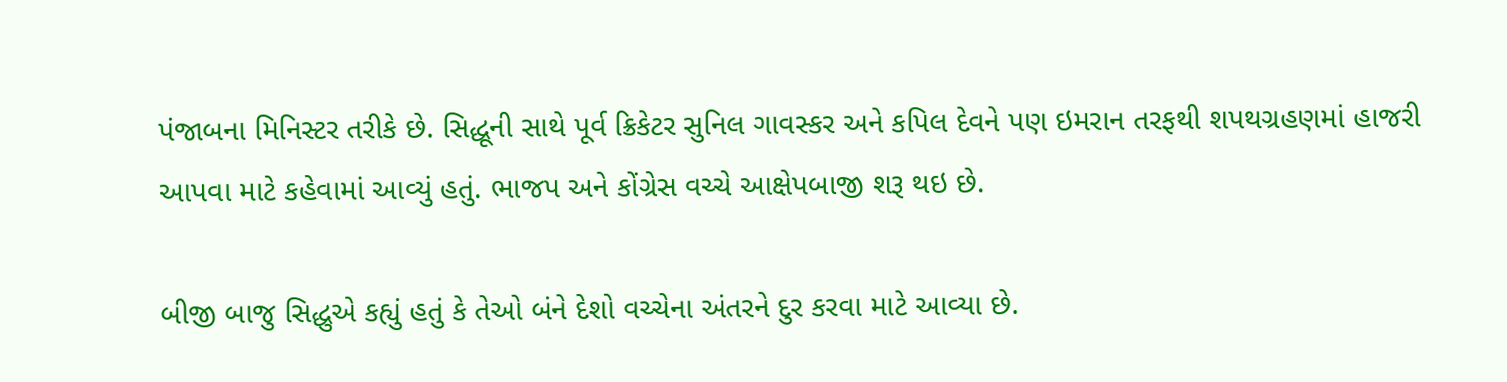પંજાબના મિનિસ્ટર તરીકે છે. સિદ્ધૂની સાથે પૂર્વ ક્રિકેટર સુનિલ ગાવસ્કર અને કપિલ દેવને પણ ઇમરાન તરફથી શપથગ્રહણમાં હાજરી આપવા માટે કહેવામાં આવ્યું હતું. ભાજપ અને કોંગ્રેસ વચ્ચે આક્ષેપબાજી શરૂ થઇ છે.

બીજી બાજુ સિદ્ધુએ કહ્યું હતું કે તેઓ બંને દેશો વચ્ચેના અંતરને દુર કરવા માટે આવ્યા છે.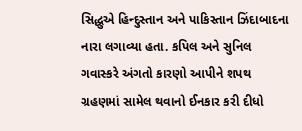સિદ્ધુએ હિન્દુસ્તાન અને પાકિસ્તાન ઝિંદાબાદના નારા લગાવ્યા હતા. કપિલ અને સુનિલ ગવાસ્કરે અંગતો કારણો આપીને શપથ ગ્રહણમાં સામેલ થવાનો ઈનકાર કરી દીધો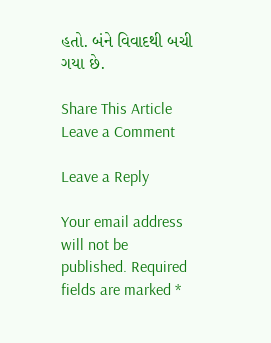હતો. બંને વિવાદથી બચી ગયા છે.

Share This Article
Leave a Comment

Leave a Reply

Your email address will not be published. Required fields are marked *